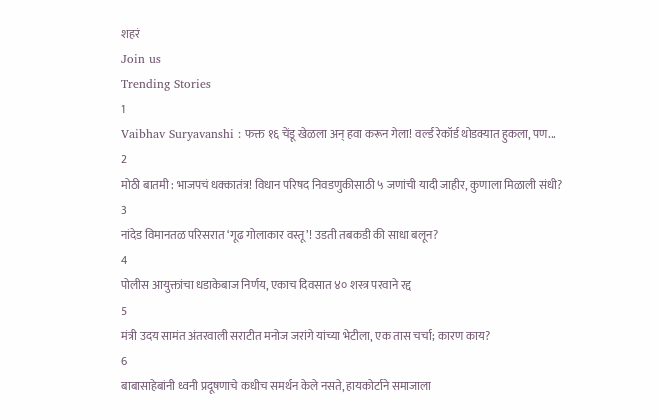शहरं
Join us
Trending Stories
1
Vaibhav Suryavanshi : फक्त १६ चेंडू खेळला अन् हवा करून गेला! वर्ल्ड रेकॉर्ड थोडक्यात हुकला, पण...
2
मोठी बातमी : भाजपचं धक्कातंत्र! विधान परिषद निवडणुकीसाठी ५ जणांची यादी जाहीर, कुणाला मिळाली संधी?
3
नांदेड विमानतळ परिसरात ‘गूढ गोलाकार वस्तू’! उडती तबकडी की साधा बलून?
4
पोलीस आयुक्तांचा धडाकेबाज निर्णय, एकाच दिवसात ४० शस्त्र परवाने रद्द
5
मंत्री उदय सामंत अंतरवाली सराटीत मनोज जरांगे यांच्या भेटीला, एक तास चर्चा; कारण काय?
6
बाबासाहेबांनी ध्वनी प्रदूषणाचे कधीच समर्थन केले नसते, हायकोर्टाने समाजाला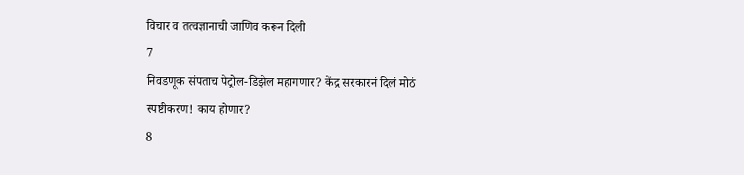विचार व तत्वज्ञानाची जाणिव करून दिली
7
निवडणूक संपताच पेट्रोल-डिझेल महागणार? केंद्र सरकारनं दिलं मोठं स्पष्टीकरण! काय होणार?
8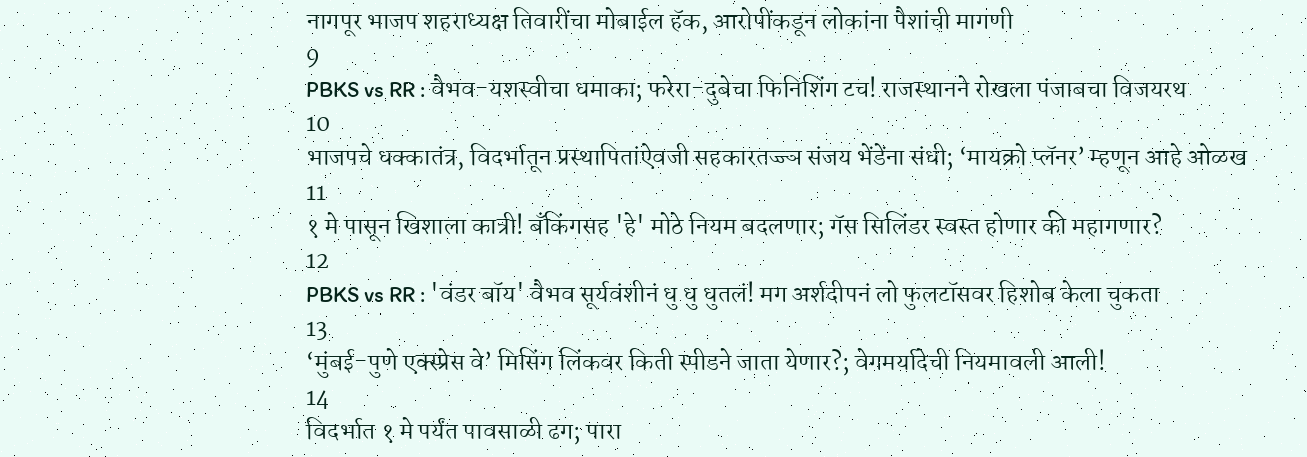नागपूर भाजप शहराध्यक्ष तिवारींचा मोबाईल हॅक, आरोपींकडून लोकांना पैशांची मागणी
9
PBKS vs RR : वैभव-यशस्वीचा धमाका; फरेरा-दुबेचा फिनिशिंग टच! राजस्थानने रोखला पंजाबचा विजयरथ
10
भाजपचे धक्कातंत्र, विदर्भातून प्रस्थापितांऐवजी सहकारतज्ज्ञ संजय भेंडेंना संधी; ‘मायक्रो प्लॅनर’ म्हणून आहे ओळख
11
१ मे पासून खिशाला कात्री! बँकिंगसह 'हे' मोठे नियम बदलणार; गॅस सिलिंडर स्वस्त होणार की महागणार?
12
PBKS vs RR : 'वंडर बॉय' वैभव सूर्यवंशीनं धु धु धुतलं! मग अर्शदीपनं लो फुलटॉसवर हिशोब केला चुकता
13
‘मुंबई-पुणे एक्स्प्रेस वे’ मिसिंग लिंकवर किती स्पीडने जाता येणार?; वेगमर्यादेची नियमावली आली!
14
विदर्भात १ मे पर्यंत पावसाळी ढग; पारा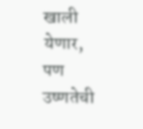खाली येणार, पण उष्णतेची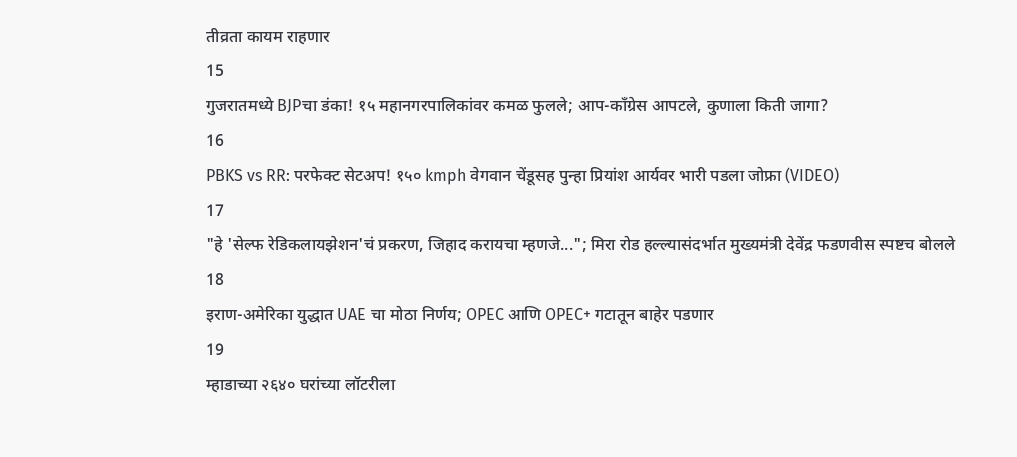तीव्रता कायम राहणार
15
गुजरातमध्ये BJPचा डंका! १५ महानगरपालिकांवर कमळ फुलले; आप-काँग्रेस आपटले, कुणाला किती जागा?
16
PBKS vs RR: परफेक्ट सेटअप! १५० kmph वेगवान चेंडूसह पुन्हा प्रियांश आर्यवर भारी पडला जोफ्रा (VIDEO)
17
"हे 'सेल्फ रेडिकलायझेशन'चं प्रकरण, जिहाद करायचा म्हणजे..."; मिरा रोड हल्ल्यासंदर्भात मुख्यमंत्री देवेंद्र फडणवीस स्पष्टच बोलले
18
इराण-अमेरिका युद्धात UAE चा मोठा निर्णय; OPEC आणि OPEC+ गटातून बाहेर पडणार
19
म्हाडाच्या २६४० घरांच्या लॉटरीला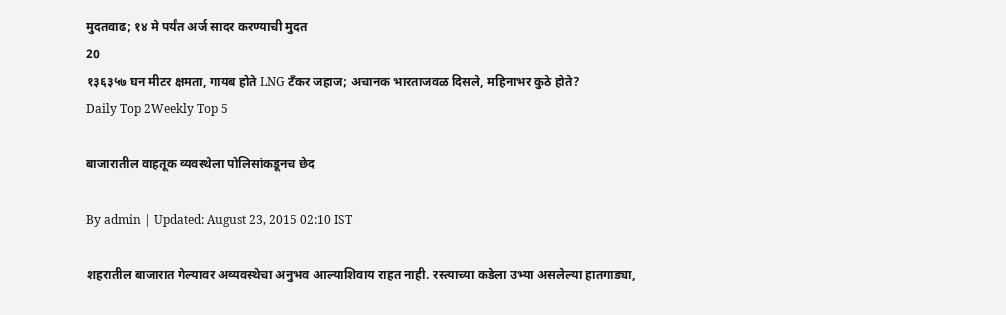मुदतवाढ; १४ मे पर्यंत अर्ज सादर करण्याची मुदत
20
१३६३५७ घन मीटर क्षमता, गायब होते LNG टँकर जहाज; अचानक भारताजवळ दिसले, महिनाभर कुठे होते?
Daily Top 2Weekly Top 5

बाजारातील वाहतूक व्यवस्थेला पोलिसांकडूनच छेद

By admin | Updated: August 23, 2015 02:10 IST

शहरातील बाजारात गेल्यावर अव्यवस्थेचा अनुभव आल्याशिवाय राहत नाही. रस्त्याच्या कडेला उभ्या असलेल्या हातगाड्या,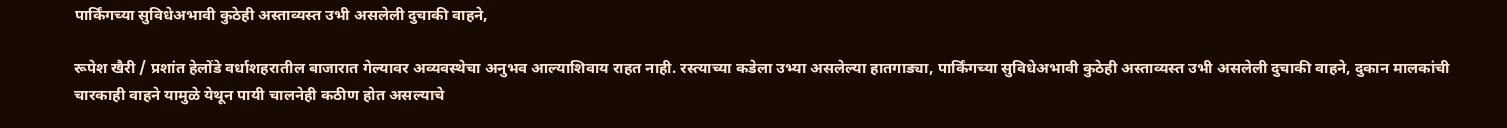पार्किंगच्या सुविधेअभावी कुठेही अस्ताव्यस्त उभी असलेली दुचाकी वाहने,

रूपेश खैरी / प्रशांत हेलोंडे वर्धाशहरातील बाजारात गेल्यावर अव्यवस्थेचा अनुभव आल्याशिवाय राहत नाही. रस्त्याच्या कडेला उभ्या असलेल्या हातगाड्या, पार्किंगच्या सुविधेअभावी कुठेही अस्ताव्यस्त उभी असलेली दुचाकी वाहने, दुकान मालकांची चारकाही वाहने यामुळे येथून पायी चालनेही कठीण होत असल्याचे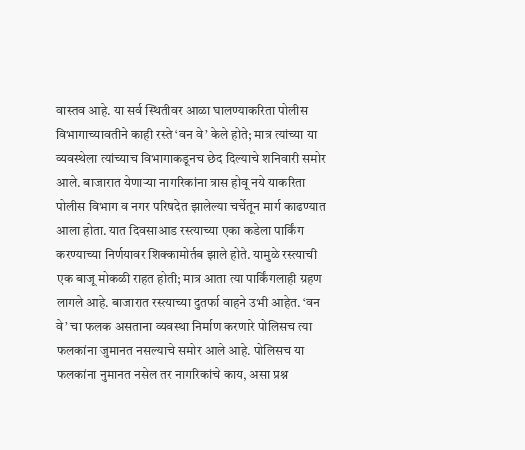वास्तव आहे. या सर्व स्थितीवर आळा घालण्याकरिता पोलीस विभागाच्यावतीने काही रस्ते ‘वन वे’ केले होते; मात्र त्यांच्या या व्यवस्थेला त्यांच्याच विभागाकडूनच छेद दिल्याचे शनिवारी समोर आले. बाजारात येणाऱ्या नागरिकांना त्रास होवू नये याकरिता पोलीस विभाग व नगर परिषदेत झालेल्या चर्चेतून मार्ग काढण्यात आला होता. यात दिवसाआड रस्त्याच्या एका कडेला पार्किंग करण्याच्या निर्णयावर शिक्कामोर्तब झाले होते. यामुळे रस्त्याची एक बाजू मोकळी राहत होती; मात्र आता त्या पार्किंगलाही ग्रहण लागले आहे. बाजारात रस्त्याच्या दुतर्फा वाहने उभी आहेत. ‘वन वे’ चा फलक असताना व्यवस्था निर्माण करणारे पोलिसच त्या फलकांना जुमानत नसल्याचे समोर आले आहे. पोलिसच या फलकांना नुमानत नसेल तर नागरिकांचे काय, असा प्रश्न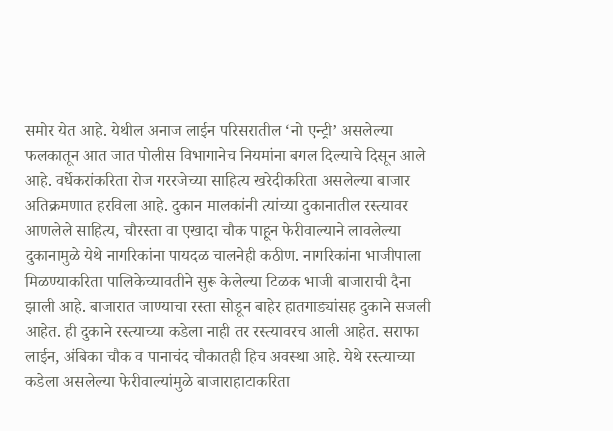समोर येत आहे. येथील अनाज लाईन परिसरातील ‘नो एन्ट्री’ असलेल्या फलकातून आत जात पोलीस विभागानेच नियमांना बगल दिल्याचे दिसून आले आहे. वर्धेकरांकरिता रोज गररजेच्या साहित्य खरेदीकरिता असलेल्या बाजार अतिक्रमणात हरविला आहे. दुकान मालकांनी त्यांच्या दुकानातील रस्त्यावर आणलेले साहित्य, चौरस्ता वा एखादा चौक पाहून फेरीवाल्याने लावलेल्या दुकानामुळे येथे नागरिकांना पायदळ चालनेही कठीण. नागरिकांना भाजीपाला मिळण्याकरिता पालिकेच्यावतीने सुरू केलेल्या टिळक भाजी बाजाराची दैना झाली आहे. बाजारात जाण्याचा रस्ता सोडून बाहेर हातगाड्यांसह दुकाने सजली आहेत. ही दुकाने रस्त्याच्या कडेला नाही तर रस्त्यावरच आली आहेत. सराफा लाईन, अंबिका चौक व पानाचंद चौकातही हिच अवस्था आहे. येथे रस्त्याच्या कडेला असलेल्या फेरीवाल्यांमुळे बाजाराहाटाकरिता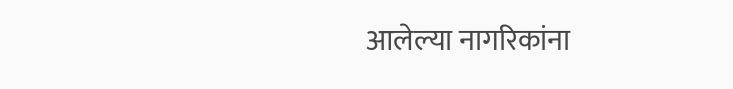आलेल्या नागरिकांना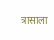त्रासाला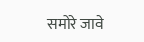समोरे जावे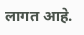लागत आहे.